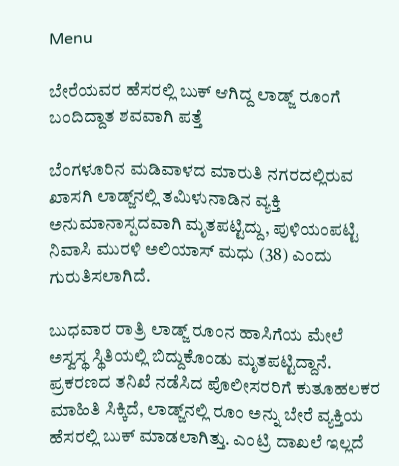Menu

ಬೇರೆಯವರ ಹೆಸರಲ್ಲಿ ಬುಕ್‌ ಆಗಿದ್ದ ಲಾಡ್ಜ್‌ ರೂಂಗೆ ಬಂದಿದ್ದಾತ ಶವವಾಗಿ ಪತ್ತೆ

ಬೆಂಗಳೂರಿನ ಮಡಿವಾಳದ ಮಾರುತಿ ನಗರದಲ್ಲಿರುವ ಖಾಸಗಿ ಲಾಡ್ಜ್‌ನಲ್ಲಿ ತಮಿಳುನಾಡಿನ ವ್ಯಕ್ತಿ ಅನುಮಾನಾಸ್ಪದವಾಗಿ ಮೃತಪಟ್ಟಿದ್ದು, ಪುಳಿಯಂಪಟ್ಟಿ ನಿವಾಸಿ ಮುರಳಿ ಅಲಿಯಾಸ್ ಮಧು (38) ಎಂದು ಗುರುತಿಸಲಾಗಿದೆ.

ಬುಧವಾರ ರಾತ್ರಿ ಲಾಡ್ಜ್‌ ರೂಂನ ಹಾಸಿಗೆಯ ಮೇಲೆ ಅಸ್ವಸ್ಥ ಸ್ಥಿತಿಯಲ್ಲಿ ಬಿದ್ದುಕೊಂಡು ಮೃತಪಟ್ಟಿದ್ದಾನೆ. ಪ್ರಕರಣದ ತನಿಖೆ ನಡೆಸಿದ ಪೊಲೀಸರರಿಗೆ ಕುತೂಹಲಕರ ಮಾಹಿತಿ ಸಿಕ್ಕಿದೆ, ಲಾಡ್ಜ್‌ನಲ್ಲಿ ರೂಂ ಅನ್ನು ಬೇರೆ ವ್ಯಕ್ತಿಯ ಹೆಸರಲ್ಲಿ ಬುಕ್ ಮಾಡಲಾಗಿತ್ತು. ಎಂಟ್ರಿ ದಾಖಲೆ ಇಲ್ಲದೆ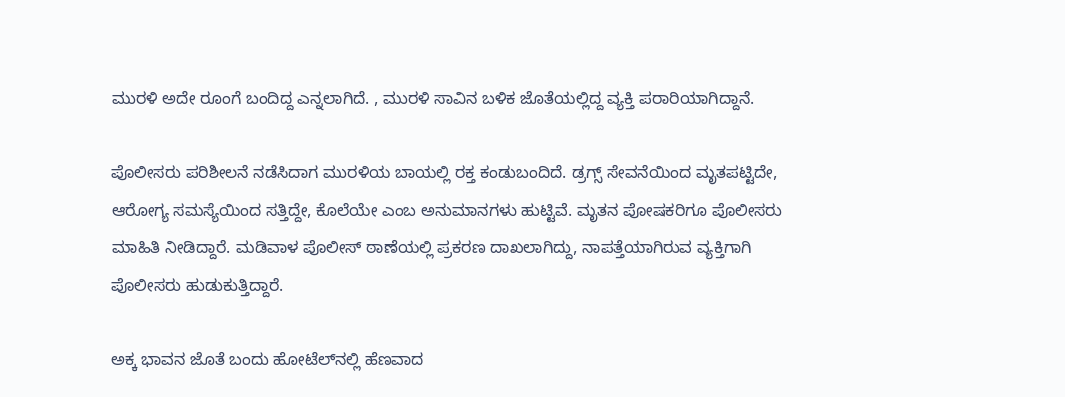ಮುರಳಿ ಅದೇ ರೂಂಗೆ ಬಂದಿದ್ದ ಎನ್ನಲಾಗಿದೆ. , ಮುರಳಿ ಸಾವಿನ ಬಳಿಕ ಜೊತೆಯಲ್ಲಿದ್ದ ವ್ಯಕ್ತಿ ಪರಾರಿಯಾಗಿದ್ದಾನೆ.

ಪೊಲೀಸರು ಪರಿಶೀಲನೆ ನಡೆಸಿದಾಗ ಮುರಳಿಯ ಬಾಯಲ್ಲಿ ರಕ್ತ ಕಂಡುಬಂದಿದೆ. ಡ್ರಗ್ಸ್ ಸೇವನೆಯಿಂದ ಮೃತಪಟ್ಟಿದೇ, ಆರೋಗ್ಯ ಸಮಸ್ಯೆಯಿಂದ ಸತ್ತಿದ್ದೇ, ಕೊಲೆಯೇ ಎಂಬ ಅನುಮಾನಗಳು ಹುಟ್ಟಿವೆ. ಮೃತನ ಪೋಷಕರಿಗೂ ಪೊಲೀಸರು ಮಾಹಿತಿ ನೀಡಿದ್ದಾರೆ. ಮಡಿವಾಳ ಪೊಲೀಸ್ ಠಾಣೆಯಲ್ಲಿ ಪ್ರಕರಣ ದಾಖಲಾಗಿದ್ದು, ನಾಪತ್ತೆಯಾಗಿರುವ ವ್ಯಕ್ತಿಗಾಗಿ ಪೊಲೀಸರು ಹುಡುಕುತ್ತಿದ್ದಾರೆ.

ಅಕ್ಕ ಭಾವನ ಜೊತೆ ಬಂದು ಹೋಟೆಲ್‌ನಲ್ಲಿ ಹೆಣವಾದ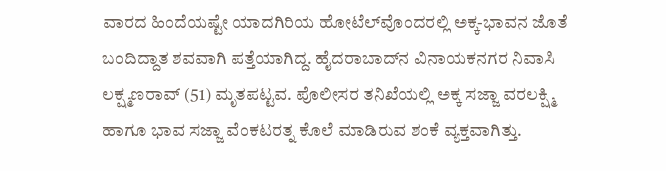ವಾರದ ಹಿಂದೆಯಷ್ಟೇ ಯಾದಗಿರಿಯ ಹೋಟೆಲ್‌ವೊಂದರಲ್ಲಿ ಅಕ್ಕ-ಭಾವನ ಜೊತೆ ಬಂದಿದ್ದಾತ ಶವವಾಗಿ ಪತ್ತೆಯಾಗಿದ್ದ. ಹೈದರಾಬಾದ್‌ನ ವಿನಾಯಕನಗರ ನಿವಾಸಿ ಲಕ್ಷ್ಮಣರಾವ್ (51) ಮೃತಪಟ್ಟವ. ಪೊಲೀಸರ ತನಿಖೆಯಲ್ಲಿ ಅಕ್ಕ ಸಜ್ಜಾ ವರಲಕ್ಷ್ಮಿ ಹಾಗೂ ಭಾವ ಸಜ್ಜಾ ವೆಂಕಟರತ್ನ ಕೊಲೆ ಮಾಡಿರುವ ಶಂಕೆ ವ್ಯಕ್ತವಾಗಿತ್ತು.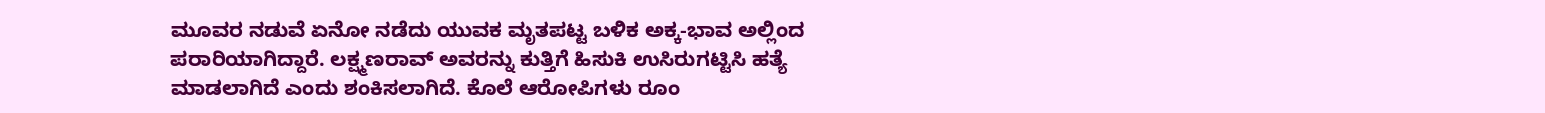ಮೂವರ ನಡುವೆ ಏನೋ ನಡೆದು ಯುವಕ ಮೃತಪಟ್ಟ ಬಳಿಕ ಅಕ್ಕ-ಭಾವ ಅಲ್ಲಿಂದ ಪರಾರಿಯಾಗಿದ್ದಾರೆ. ಲಕ್ಷ್ಮಣರಾವ್ ಅವರನ್ನು ಕುತ್ತಿಗೆ ಹಿಸುಕಿ ಉಸಿರುಗಟ್ಟಿಸಿ ಹತ್ಯೆ ಮಾಡಲಾಗಿದೆ ಎಂದು ಶಂಕಿಸಲಾಗಿದೆ. ಕೊಲೆ ಆರೋಪಿಗಳು ರೂಂ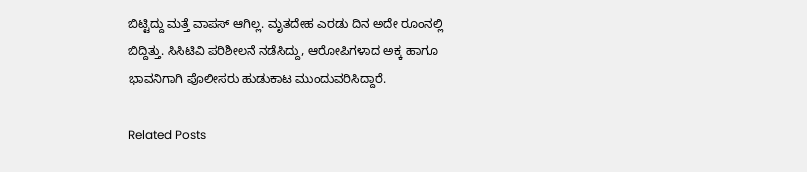ಬಿಟ್ಟಿದ್ದು ಮತ್ತೆ ವಾಪಸ್ ಆಗಿಲ್ಲ. ಮೃತದೇಹ ಎರಡು ದಿನ ಅದೇ ರೂಂನಲ್ಲಿ ಬಿದ್ದಿತ್ತು. ಸಿಸಿಟಿವಿ ಪರಿಶೀಲನೆ ನಡೆಸಿದ್ದು, ಆರೋಪಿಗಳಾದ ಅಕ್ಕ ಹಾಗೂ ಭಾವನಿಗಾಗಿ ಪೊಲೀಸರು ಹುಡುಕಾಟ ಮುಂದುವರಿಸಿದ್ದಾರೆ.

Related Posts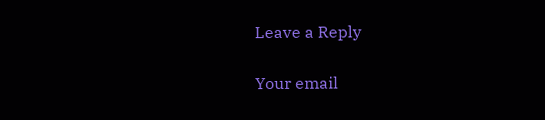Leave a Reply

Your email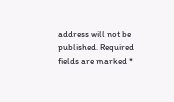address will not be published. Required fields are marked *